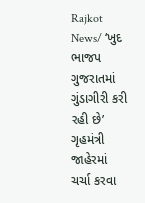Rajkot News/ ‘ખુદ ભાજપ ગુજરાતમાં ગુંડાગીરી કરી રહી છે’ ગૃહમંત્રી જાહેરમાં ચર્ચા કરવા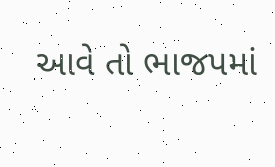આવે તો ભાજપમાં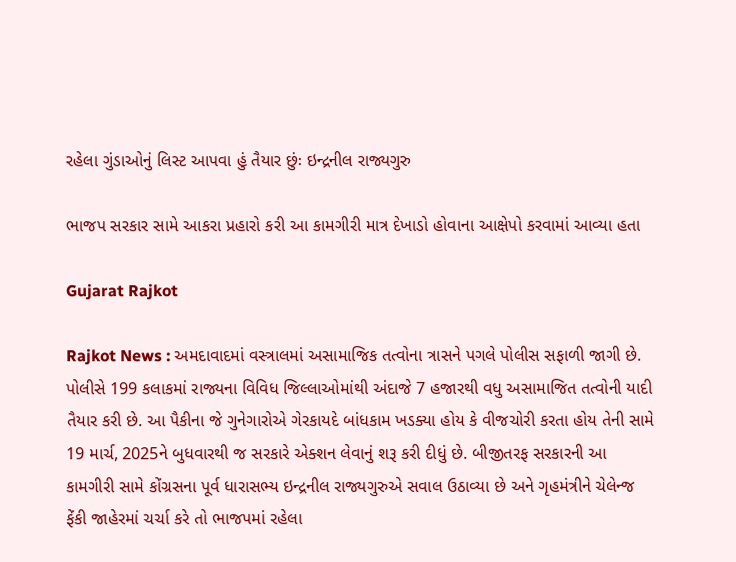રહેલા ગુંડાઓનું લિસ્ટ આપવા હું તૈયાર છુંઃ ઇન્દ્રનીલ રાજ્યગુરુ

ભાજપ સરકાર સામે આકરા પ્રહારો કરી આ કામગીરી માત્ર દેખાડો હોવાના આક્ષેપો કરવામાં આવ્યા હતા

Gujarat Rajkot

Rajkot News : અમદાવાદમાં વસ્ત્રાલમાં અસામાજિક તત્વોના ત્રાસને પગલે પોલીસ સફાળી જાગી છે. પોલીસે 199 કલાકમાં રાજ્યના વિવિધ જિલ્લાઓમાંથી અંદાજે 7 હજારથી વધુ અસામાજિત તત્વોની યાદી તૈયાર કરી છે. આ પૈકીના જે ગુનેગારોએ ગેરકાયદે બાંધકામ ખડક્યા હોય કે વીજચોરી કરતા હોય તેની સામે 19 માર્ચ, 2025ને બુધવારથી જ સરકારે એક્શન લેવાનું શરૂ કરી દીધું છે. બીજીતરફ સરકારની આ કામગીરી સામે કોંગ્રસના પૂર્વ ધારાસભ્ય ઇન્દ્રનીલ રાજ્યગુરુએ સવાલ ઉઠાવ્યા છે અને ગૃહમંત્રીને ચેલેન્જ ફેંકી જાહેરમાં ચર્ચા કરે તો ભાજપમાં રહેલા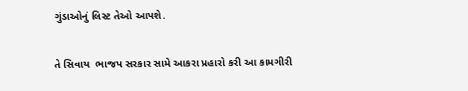ગુંડાઓનું લિસ્ટ તેઓ આપશે.

તે સિવાય  ભાજપ સરકાર સામે આકરા પ્રહારો કરી આ કામગીરી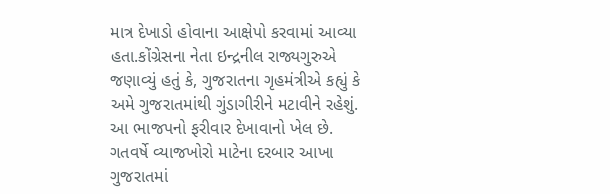માત્ર દેખાડો હોવાના આક્ષેપો કરવામાં આવ્યા હતા.કોંગ્રેસના નેતા ઇન્દ્રનીલ રાજ્યગુરુએ જણાવ્યું હતું કે, ગુજરાતના ગૃહમંત્રીએ કહ્યું કે અમે ગુજરાતમાંથી ગુંડાગીરીને મટાવીને રહેશું. આ ભાજપનો ફરીવાર દેખાવાનો ખેલ છે. ગતવર્ષે વ્યાજખોરો માટેના દરબાર આખા ગુજરાતમાં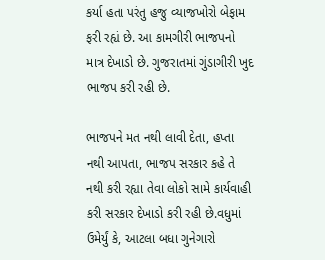કર્યા હતા પરંતુ હજુ વ્યાજખોરો બેફામ ફરી રહ્યં છે. આ કામગીરી ભાજપનો માત્ર દેખાડો છે. ગુજરાતમાં ગુંડાગીરી ખુદ ભાજપ કરી રહી છે.

ભાજપને મત નથી લાવી દેતા, હપ્તા નથી આપતા, ભાજપ સરકાર કહે તે નથી કરી રહ્યા તેવા લોકો સામે કાર્યવાહી કરી સરકાર દેખાડો કરી રહી છે.વધુમાં ઉમેર્યું કે, આટલા બધા ગુનેગારો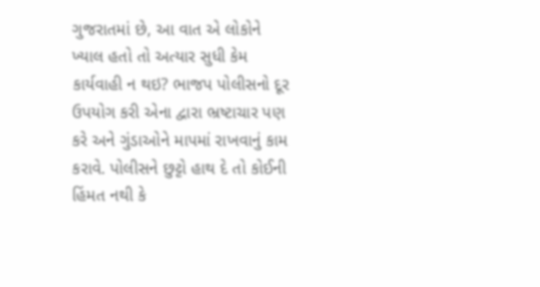ગુજરાતમાં છે, આ વાત એ લોકોને ખ્યાલ હતો તો અત્યાર સુધી કેમ કાર્યવાહી ન થઇ? ભાજપ પોલીસનો દૂર ઉપયોગ કરી એના દ્વારા ભ્રષ્ટાચાર પણ કરે અને ગુંડાઓને માપમાં રાખવાનું કામ કરાવે. પોલીસને છુટ્ટો હાથ દે તો કોઈની હિંમત નથી કે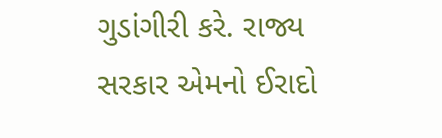ગુડાંગીરી કરે. રાજ્ય સરકાર એમનો ઈરાદો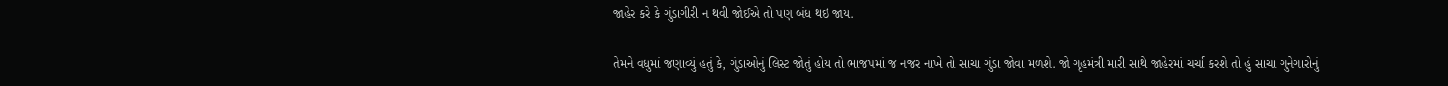જાહેર કરે કે ગુંડાગીરી ન થવી જોઈએ તો પણ બંધ થઇ જાય.

તેમને વધુમાં જણાવ્યું હતું કે, ગુંડાઓનું લિસ્ટ જોતું હોય તો ભાજપમાં જ નજર નાખે તો સાચા ગુંડા જોવા મળશે. જો ગૃહમંત્રી મારી સાથે જાહેરમાં ચર્ચા કરશે તો હું સાચા ગુનેગારોનું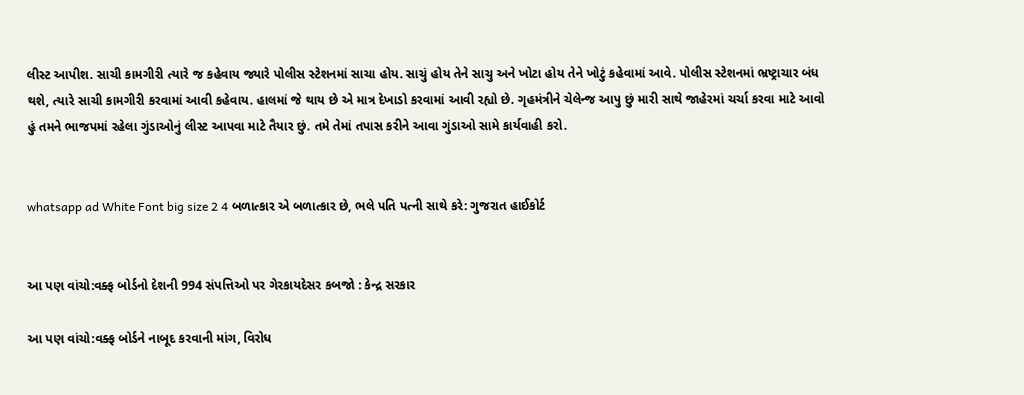લીસ્ટ આપીશ. સાચી કામગીરી ત્યારે જ કહેવાય જ્યારે પોલીસ સ્ટેશનમાં સાચા હોય. સાચું હોય તેને સાચુ અને ખોટા હોય તેને ખોટું કહેવામાં આવે. પોલીસ સ્ટેશનમાં ભ્રષ્ટ્રાચાર બંધ થશે, ત્યારે સાચી કામગીરી કરવામાં આવી કહેવાય. હાલમાં જે થાય છે એ માત્ર દેખાડો કરવામાં આવી રહ્યો છે. ગૃહમંત્રીને ચેલેન્જ આપુ છું મારી સાથે જાહેરમાં ચર્ચા કરવા માટે આવો હું તમને ભાજપમાં રહેલા ગુંડાઓનું લીસ્ટ આપવા માટે તૈયાર છું. તમે તેમાં તપાસ કરીને આવા ગુંડાઓ સામે કાર્યવાહી કરો.


whatsapp ad White Font big size 2 4 બળાત્કાર એ બળાત્કાર છે, ભલે પતિ પત્ની સાથે કરે: ગુજરાત હાઈકોર્ટ


આ પણ વાંચો:વક્ફ બોર્ડનો દેશની 994 સંપત્તિઓ પર ગેરકાયદેસર કબજો : કેન્દ્ર સરકાર

આ પણ વાંચો:વક્ફ બોર્ડને નાબૂદ કરવાની માંગ, વિરોધ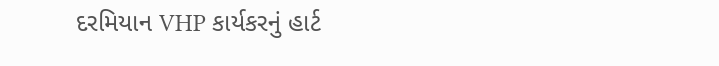દરમિયાન VHP કાર્યકરનું હાર્ટ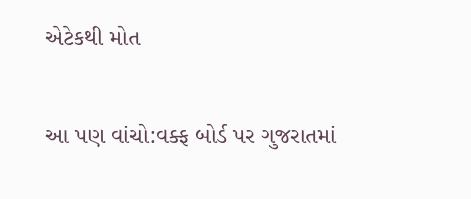એટેકથી મોત

આ પણ વાંચો:વક્ફ બોર્ડ પર ગુજરાતમાં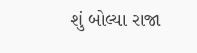શું બોલ્યા રાજા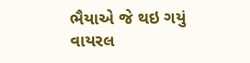ભૈયાએ જે થઇ ગયું વાયરલ